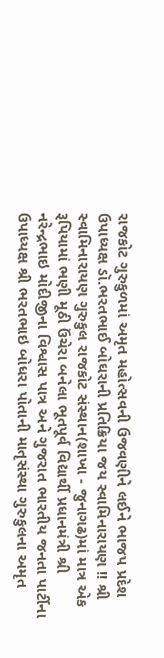રાજકોટ ગુરુકુળમાં અમૃત મહોત્સવની ઉજવણીને લઈને ભાજપ પ્રદેશ ઉપાધ્યક્ષ ડૉ.ભરતભાઈ બોઘરાની પ્રતિક્રિયા જય સ્વામિનારાયણ !! શ્રી સ્વામિનારાયણ ગુરુકુલ રાજકોટ સંસ્થાન(શાખા - જુનાગઢ)માં માત્ર એક રૂપિયામાં ભણી મૂઠી ઉંચેરા બનેલા ભૂતપૂર્વ વિદ્યાર્થી પ્રધાનમંત્રી શ્રી નરેન્દ્રભાઇ મોદીજીના વિશ્વાસ પાત્ર અને ગુજરાત ભારતીય જનતા પાર્ટીના ઉપાધ્યક્ષ શ્રી ભરતભાઇ બોધરા પોતાની માતૃસંસ્થા ગુરુકુલના અમૃત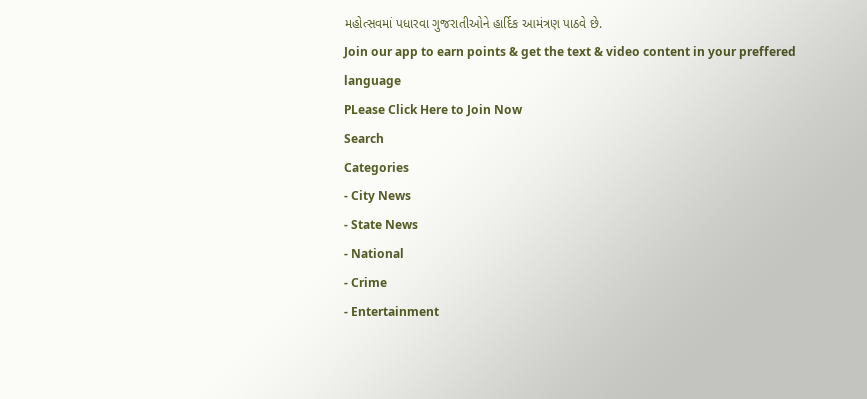મહોત્સવમાં પધારવા ગુજરાતીઓને હાર્દિક આમંત્રણ પાઠવે છે.
Join our app to earn points & get the text & video content in your preffered language
PLease Click Here to Join Now
Search
Categories
- City News
- State News
- National
- Crime
- Entertainment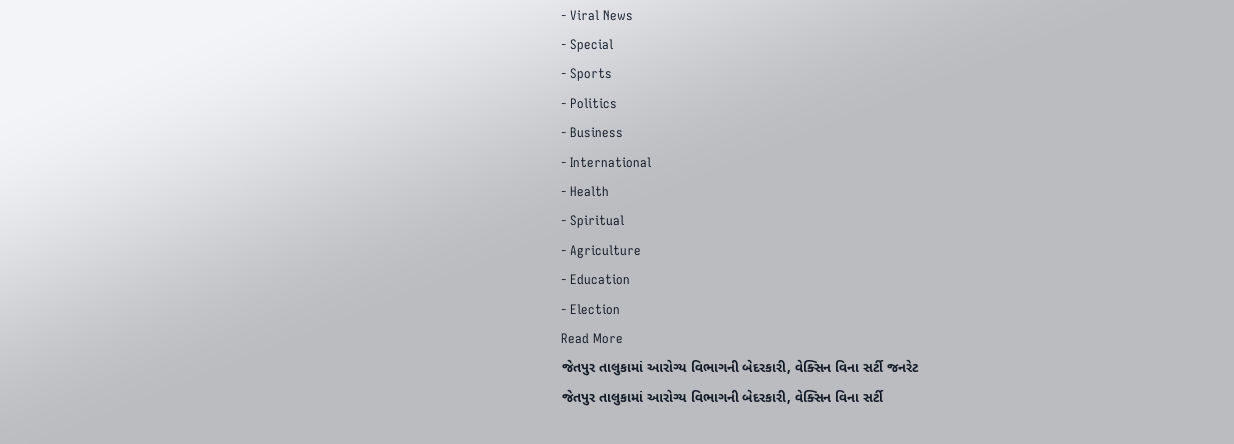- Viral News
- Special
- Sports
- Politics
- Business
- International
- Health
- Spiritual
- Agriculture
- Education
- Election
Read More
જેતપુર તાલુકામાં આરોગ્ય વિભાગની બેદરકારી, વેક્સિન વિના સર્ટી જનરેટ
જેતપુર તાલુકામાં આરોગ્ય વિભાગની બેદરકારી, વેક્સિન વિના સર્ટી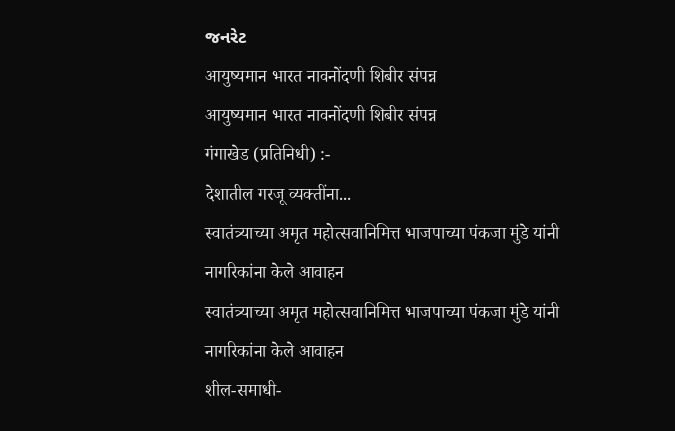જનરેટ
आयुष्यमान भारत नावनोंदणी शिबीर संपन्न
आयुष्यमान भारत नावनोंदणी शिबीर संपन्न
गंगाखेड (प्रतिनिधी) :-
देशातील गरजू व्यक्तींना...
स्वातंत्र्याच्या अमृत महोत्सवानिमित्त भाजपाच्या पंकजा मुंडे यांनी नागरिकांना केले आवाहन
स्वातंत्र्याच्या अमृत महोत्सवानिमित्त भाजपाच्या पंकजा मुंडे यांनी नागरिकांना केले आवाहन
शील-समाधी-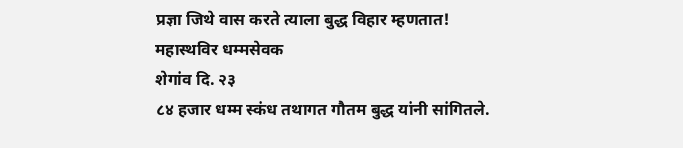प्रज्ञा जिथे वास करते त्याला बुद्ध विहार म्हणतात!
महास्थविर धम्मसेवक
शेगांव दि. २३
८४ हजार धम्म स्कंध तथागत गौतम बुद्ध यांनी सांगितले.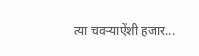त्या चवऱ्याऐंशी हजार...